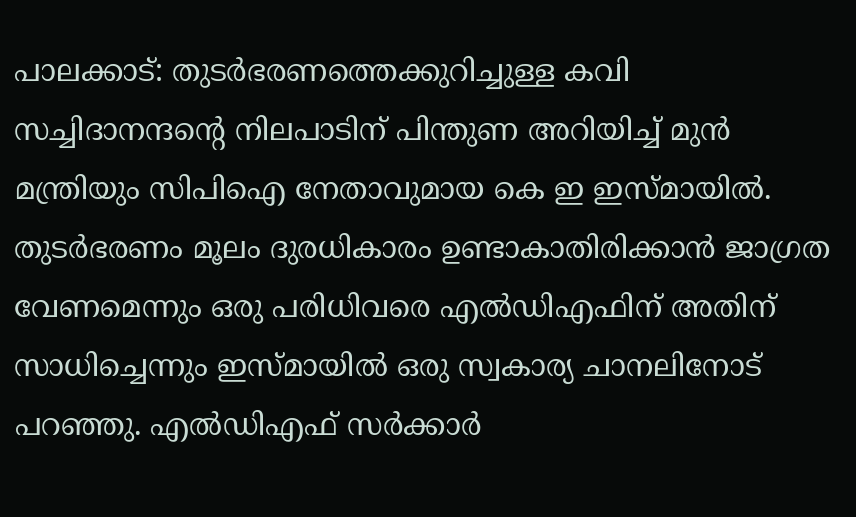പാലക്കാട്: തുടർഭരണത്തെക്കുറിച്ചുള്ള കവി സച്ചിദാനന്ദന്റെ നിലപാടിന് പിന്തുണ അറിയിച്ച് മുൻ മന്ത്രിയും സിപിഐ നേതാവുമായ കെ ഇ ഇസ്മായിൽ. തുടർഭരണം മൂലം ദുരധികാരം ഉണ്ടാകാതിരിക്കാൻ ജാഗ്രത വേണമെന്നും ഒരു പരിധിവരെ എൽഡിഎഫിന് അതിന് സാധിച്ചെന്നും ഇസ്മായിൽ ഒരു സ്വകാര്യ ചാനലിനോട് പറഞ്ഞു. എൽഡിഎഫ് സർക്കാർ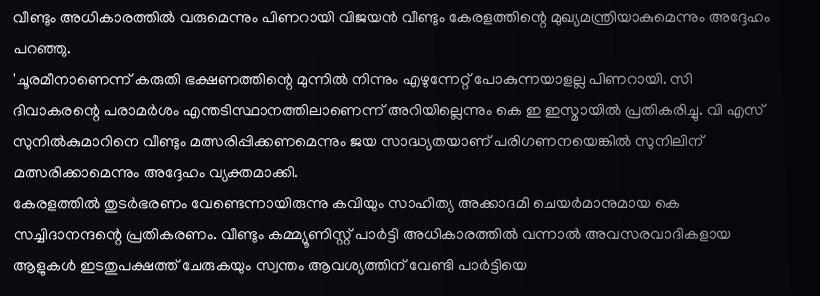വീണ്ടും അധികാരത്തിൽ വരുമെന്നും പിണറായി വിജയൻ വീണ്ടും കേരളത്തിന്റെ മുഖ്യമന്ത്രിയാകുമെന്നും അദ്ദേഹം പറഞ്ഞു.
'ചൂരമീനാണെന്ന് കരുതി ഭക്ഷണത്തിന്റെ മുന്നിൽ നിന്നും എഴുന്നേറ്റ് പോകുന്നയാളല്ല പിണറായി. സി ദിവാകരന്റെ പരാമർശം എന്തടിസ്ഥാനത്തിലാണെന്ന് അറിയില്ലെന്നും കെ ഇ ഇസ്മായിൽ പ്രതികരിച്ചു. വി എസ് സുനിൽകുമാറിനെ വീണ്ടും മത്സരിപ്പിക്കണമെന്നും ജയ സാദ്ധ്യതയാണ് പരിഗണനയെങ്കിൽ സുനിലിന് മത്സരിക്കാമെന്നും അദ്ദേഹം വ്യക്തമാക്കി.
കേരളത്തിൽ തുടർഭരണം വേണ്ടെന്നായിരുന്നു കവിയും സാഹിത്യ അക്കാദമി ചെയർമാനുമായ കെ സച്ചിദാനന്ദന്റെ പ്രതികരണം. വീണ്ടും കമ്മ്യൂണിസ്റ്റ് പാർട്ടി അധികാരത്തിൽ വന്നാൽ അവസരവാദികളായ ആളുകൾ ഇടതുപക്ഷത്ത് ചേരുകയും സ്വന്തം ആവശ്യത്തിന് വേണ്ടി പാർട്ടിയെ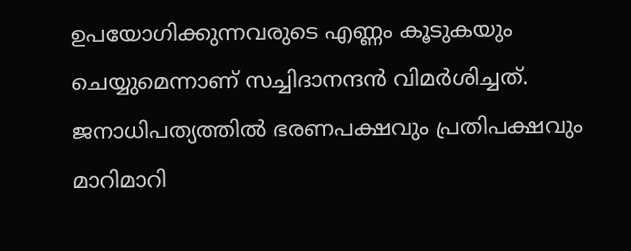ഉപയോഗിക്കുന്നവരുടെ എണ്ണം കൂടുകയും ചെയ്യുമെന്നാണ് സച്ചിദാനന്ദൻ വിമർശിച്ചത്. ജനാധിപത്യത്തിൽ ഭരണപക്ഷവും പ്രതിപക്ഷവും മാറിമാറി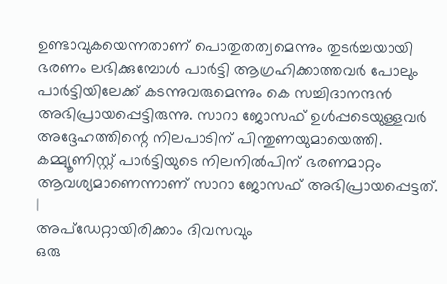ഉണ്ടാവുകയെന്നതാണ് പൊതുതത്വമെന്നും തുടർച്ചയായി ഭരണം ലഭിക്കുമ്പോൾ പാർട്ടി ആഗ്രഹിക്കാത്തവർ പോലും പാർട്ടിയിലേക്ക് കടന്നുവരുമെന്നും കെ സച്ചിദാനന്ദൻ അഭിപ്രായപ്പെട്ടിരുന്നു. സാറാ ജോസഫ് ഉൾപ്പടെയുള്ളവർ അദ്ദേഹത്തിന്റെ നിലപാടിന് പിന്തുണയുമായെത്തി. കമ്മ്യൂണിസ്റ്റ് പാർട്ടിയുടെ നിലനിൽപിന് ഭരണമാറ്റം ആവശ്യമാണെന്നാണ് സാറാ ജോസഫ് അഭിപ്രായപ്പെട്ടത്.
|
അപ്ഡേറ്റായിരിക്കാം ദിവസവും
ഒരു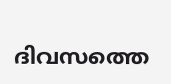ദിവസത്തെ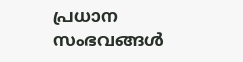പ്രധാന സംഭവങ്ങൾ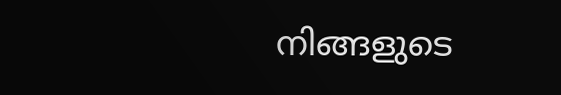നിങ്ങളുടെ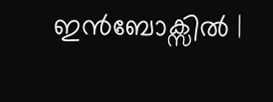ഇൻബോക്സിൽ |